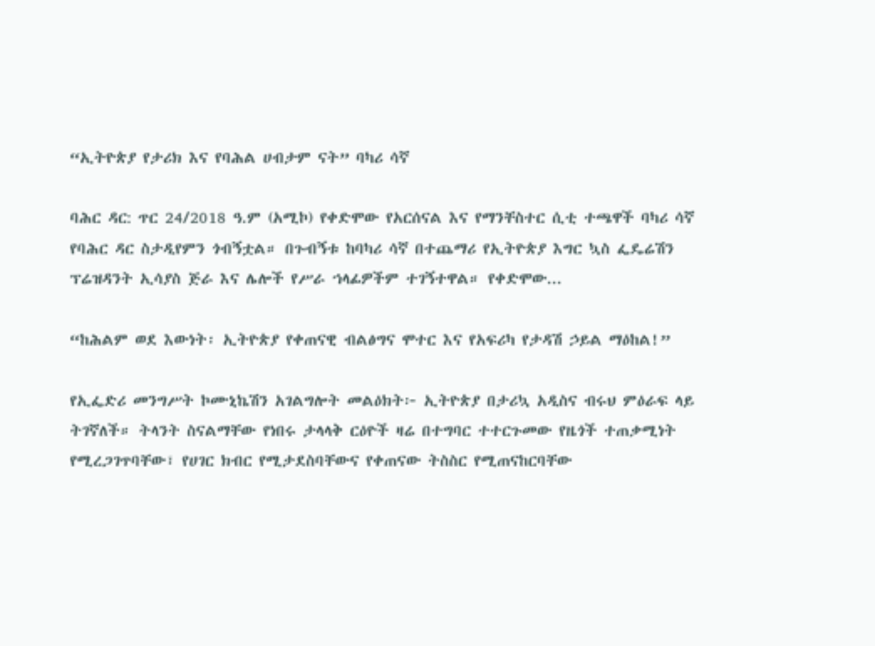“ኢትዮጵያ የታሪክ እና የባሕል ሀብታም ናት” ባካሪ ሳኛ

ባሕር ዳር: ጥር 24/2018 ዓ.ም (አሚኮ) የቀድሞው የአርሰናል እና የማንቸስተር ሲቲ ተጫዋች ባካሪ ሳኛ የባሕር ዳር ስታዲየምን ጎብኝቷል። በጉብኝቱ ከባካሪ ሳኛ በተጨማሪ የኢትዮጵያ እግር ኳስ ፌዴሬሽን ፕሬዝዳንት ኢሳያስ ጅራ እና ሌሎች የሥራ ኀላፊዎችም ተገኝተዋል። የቀድሞው...

“ከሕልም ወደ እውነት፡ ኢትዮጵያ የቀጠናዊ ብልፅግና ሞተር እና የአፍሪካ የታዳሽ ኃይል ማዕከል!”

የኢፌድሪ መንግሥት ኮሙኒኬሽን አገልግሎት መልዕክት፦ ኢትዮጵያ በታሪኳ አዲስና ብሩህ ምዕራፍ ላይ ትገኛለች። ትላንት ስናልማቸው የነበሩ ታላላቅ ርዕዮች ዛሬ በተግባር ተተርጉመው የዜጎች ተጠቃሚነት የሚረጋገጥባቸው፣ የሀገር ክብር የሚታደስባቸውና የቀጠናው ትስስር የሚጠናከርባቸው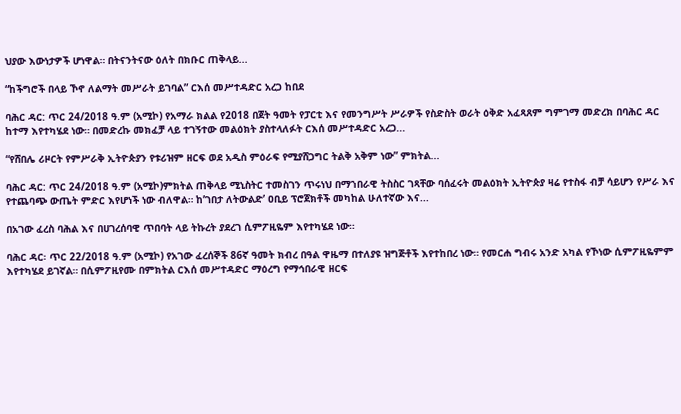ህያው እውነታዎች ሆነዋል። በትናንትናው ዕለት በክቡር ጠቅላይ...

“ከችግሮች በላይ ኾኖ ለልማት መሥራት ይገባል” ርእሰ መሥተዳድር አረጋ ከበደ

ባሕር ዳር: ጥር 24/2018 ዓ.ም (አሚኮ) የአማራ ክልል የ2018 በጀት ዓመት የፓርቲ እና የመንግሥት ሥራዎች የስድስት ወራት ዕቅድ አፈጻጸም ግምገማ መድረክ በባሕር ዳር ከተማ እየተካሄደ ነው። በመድረኩ መክፈቻ ላይ ተገኝተው መልዕክት ያስተላለፉት ርእሰ መሥተዳድር አረጋ...

“የሸበሌ ሪዞርት የምሥራቅ ኢትዮጵያን የቱሪዝም ዘርፍ ወደ አዲስ ምዕራፍ የሚያሸጋግር ትልቅ አቅም ነው” ምክትል...

ባሕር ዳር: ጥር 24/2018 ዓ.ም (አሚኮ)ምክትል ጠቅላይ ሚኒስትር ተመስገን ጥሩነህ በማኀበራዊ ትስስር ገጻቸው ባሰፈሩት መልዕክት ኢትዮጵያ ዛሬ የተስፋ ብቻ ሳይሆን የሥራ እና የተጨባጭ ውጤት ምድር እየሆነች ነው ብለዋል። ከ’ገበታ ለትውልድ’ ዐቢይ ፕሮጀክቶች መካከል ሁለተኛው እና...

በአገው ፈረስ ባሕል እና በሀገረሰባዊ ጥበባት ላይ ትኩረት ያደረገ ሲምፖዚዬም እየተካሄደ ነው።

ባሕር ዳር፡ ጥር 22/2018 ዓ.ም (አሚኮ) የአገው ፈረሰኞች 86ኛ ዓመት ክብረ በዓል ዋዜማ በተለያዩ ዝግጅቶች እየተከበረ ነው። የመርሐ ግብሩ አንድ አካል የኾነው ሲምፖዚዬምም እየተካሄደ ይገኛል። በሲምፖዚየሙ በምክትል ርእሰ መሥተዳድር ማዕረግ የማኅበራዊ ዘርፍ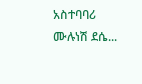አስተባባሪ ሙሉነሽ ደሴ...